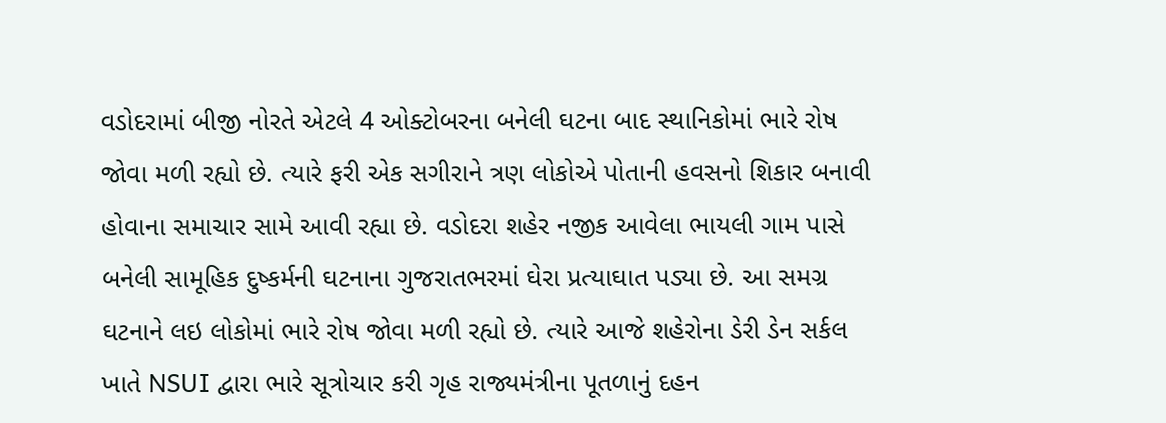વડોદરામાં બીજી નોરતે એટલે 4 ઓક્ટોબરના બનેલી ઘટના બાદ સ્થાનિકોમાં ભારે રોષ જોવા મળી રહ્યો છે. ત્યારે ફરી એક સગીરાને ત્રણ લોકોએ પોતાની હવસનો શિકાર બનાવી હોવાના સમાચાર સામે આવી રહ્યા છે. વડોદરા શહેર નજીક આવેલા ભાયલી ગામ પાસે બનેલી સામૂહિક દુષ્કર્મની ઘટનાના ગુજરાતભરમાં ઘેરા પ્રત્યાઘાત પડ્યા છે. આ સમગ્ર ઘટનાને લઇ લોકોમાં ભારે રોષ જોવા મળી રહ્યો છે. ત્યારે આજે શહેરોના ડેરી ડેન સર્કલ ખાતે NSUI દ્વારા ભારે સૂત્રોચાર કરી ગૃહ રાજ્યમંત્રીના પૂતળાનું દહન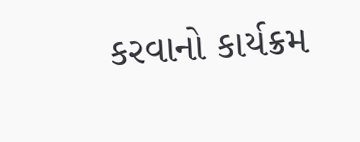કરવાનો કાર્યક્રમ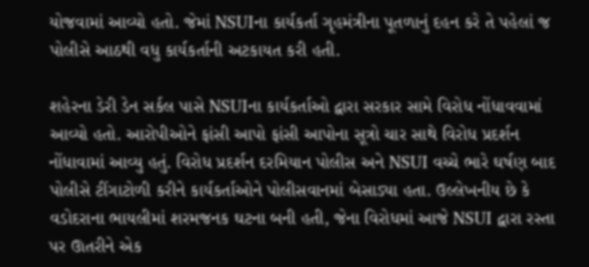યોજવામાં આવ્યો હતો. જેમાં NSUIના કાર્યકર્તા ગૃહમંત્રીના પૂતળાનું દહન કરે તે પહેલાં જ પોલીસે આઠથી વધુ કાર્યકર્તાની અટકાયત કરી હતી.

શહેરના ડેરી ડેન સર્કલ પાસે NSUIના કાર્યકર્તાઓ દ્વારા સરકાર સામે વિરોધ નોંધાવવામાં આવ્યો હતો. આરોપીઓને ફાંસી આપો ફાંસી આપોના સૂત્રો ચાર સાથે વિરોધ પ્રદર્શન નોંધાવામાં આવ્યુ હતું. વિરોધ પ્રદર્શન દરમિયાન પોલીસ અને NSUI વચ્ચે ભારે ઘર્ષણ બાદ પોલીસે ટીંગાટોળી કરીને કાર્યકર્તાઓને પોલીસવાનમાં બેસાડ્યા હતા. ઉલ્લેખનીય છે કે વડોદરાના ભાયલીમાં શરમજનક ઘટના બની હતી, જેના વિરોધમાં આજે NSUI દ્વારા રસ્તા પર ઊતરીને એક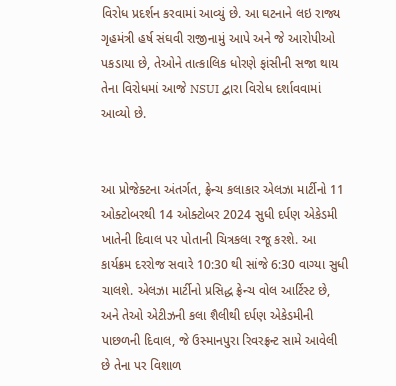વિરોધ પ્રદર્શન કરવામાં આવ્યું છે. આ ઘટનાને લઇ રાજ્ય ગૃહમંત્રી હર્ષ સંઘવી રાજીનામું આપે અને જે આરોપીઓ પકડાયા છે, તેઓને તાત્કાલિક ધોરણે ફાંસીની સજા થાય તેના વિરોધમાં આજે NSUI દ્વારા વિરોધ દર્શાવવામાં આવ્યો છે.


આ પ્રોજેક્ટના અંતર્ગત, ફ્રેન્ચ કલાકાર એલઝા માર્ટીનો 11 ઓક્ટોબરથી 14 ઓક્ટોબર 2024 સુધી દર્પણ એકેડમી ખાતેની દિવાલ પર પોતાની ચિત્રકલા રજૂ કરશે. આ કાર્યક્રમ દરરોજ સવારે 10:30 થી સાંજે 6:30 વાગ્યા સુધી ચાલશે. એલઝા માર્ટીનો પ્રસિદ્ધ ફ્રેન્ચ વોલ આર્ટિસ્ટ છે, અને તેઓ એટીઝની કલા શૈલીથી દર્પણ એકેડમીની પાછળની દિવાલ, જે ઉસ્માનપુરા રિવરફ્રન્ટ સામે આવેલી છે તેના પર વિશાળ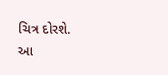ચિત્ર દોરશે.
આ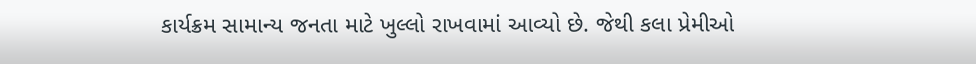કાર્યક્રમ સામાન્ય જનતા માટે ખુલ્લો રાખવામાં આવ્યો છે. જેથી કલા પ્રેમીઓ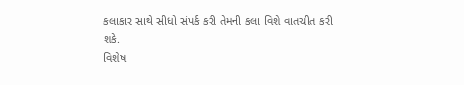કલાકાર સાથે સીધો સંપર્ક કરી તેમની કલા વિશે વાતચીત કરી શકે.
વિશેષ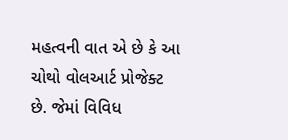મહત્વની વાત એ છે કે આ ચોથો વોલઆર્ટ પ્રોજેક્ટ છે. જેમાં વિવિધ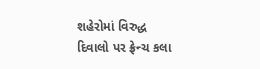શહેરોમાં વિરુદ્ધ દિવાલો પર ફ્રેન્ચ કલા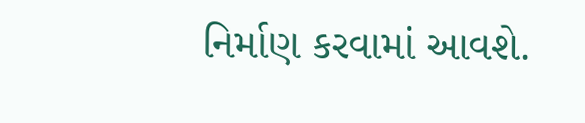નિર્માણ કરવામાં આવશે.